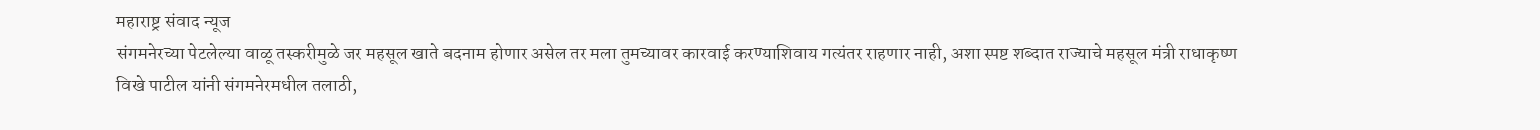महाराष्ट्र संवाद न्यूज
संगमनेरच्या पेटलेल्या वाळू तस्करीमुळे जर महसूल खाते बदनाम होणार असेल तर मला तुमच्यावर कारवाई करण्याशिवाय गत्यंतर राहणार नाही, अशा स्पष्ट शब्दात राज्याचे महसूल मंत्री राधाकृष्ण विखे पाटील यांनी संगमनेरमधील तलाठी,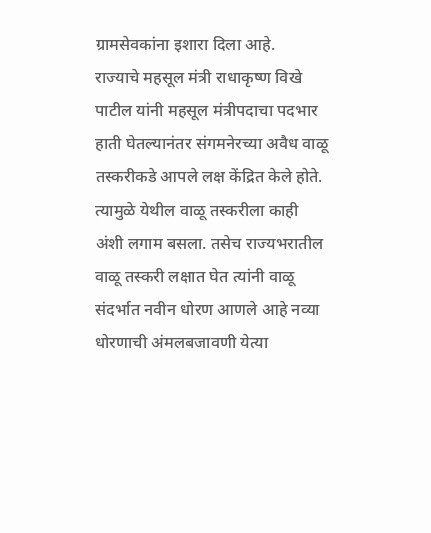ग्रामसेवकांना इशारा दिला आहे.
राज्याचे महसूल मंत्री राधाकृष्ण विखे पाटील यांनी महसूल मंत्रीपदाचा पदभार हाती घेतल्यानंतर संगमनेरच्या अवैध वाळू तस्करीकडे आपले लक्ष केंद्रित केले होते. त्यामुळे येथील वाळू तस्करीला काही अंशी लगाम बसला. तसेच राज्यभरातील वाळू तस्करी लक्षात घेत त्यांनी वाळू संदर्भात नवीन धोरण आणले आहे नव्या धोरणाची अंमलबजावणी येत्या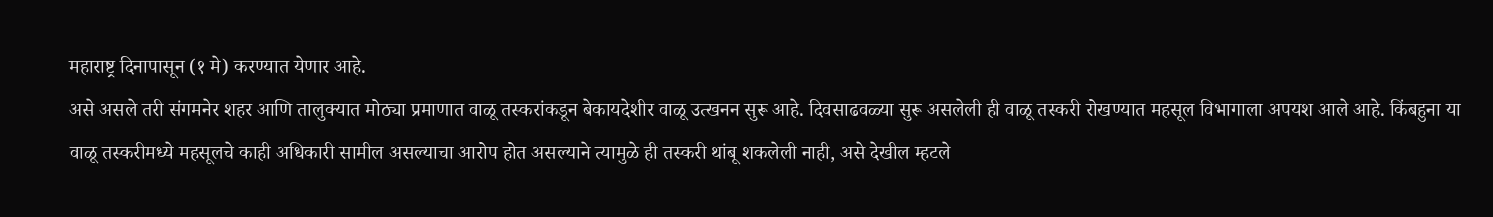महाराष्ट्र दिनापासून (१ मे) करण्यात येणार आहे.
असे असले तरी संगमनेर शहर आणि तालुक्यात मोठ्या प्रमाणात वाळू तस्करांकडून बेकायदेशीर वाळू उत्खनन सुरू आहे. दिवसाढवळ्या सुरू असलेली ही वाळू तस्करी रोखण्यात महसूल विभागाला अपयश आले आहे. किंबहुना या वाळू तस्करीमध्ये महसूलचे काही अधिकारी सामील असल्याचा आरोप होत असल्याने त्यामुळे ही तस्करी थांबू शकलेली नाही, असे देखील म्हटले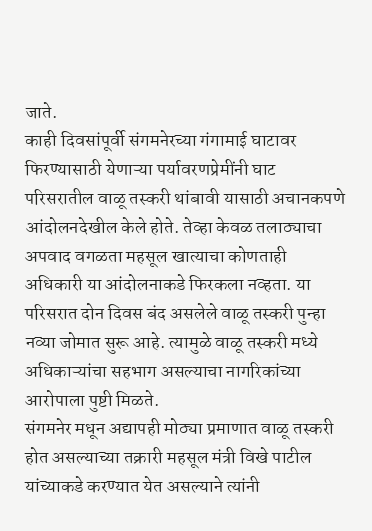जाते.
काही दिवसांपूर्वी संगमनेरच्या गंगामाई घाटावर फिरण्यासाठी येणाऱ्या पर्यावरणप्रेमींनी घाट परिसरातील वाळू तस्करी थांबावी यासाठी अचानकपणे आंदोलनदेखील केले होते. तेव्हा केवळ तलाठ्याचा अपवाद वगळता महसूल खात्याचा कोणताही अधिकारी या आंदोलनाकडे फिरकला नव्हता. या परिसरात दोन दिवस बंद असलेले वाळू तस्करी पुन्हा नव्या जोमात सुरू आहे. त्यामुळे वाळू तस्करी मध्ये अधिकाऱ्यांचा सहभाग असल्याचा नागरिकांच्या आरोपाला पुष्टी मिळते.
संगमनेर मधून अद्यापही मोठ्या प्रमाणात वाळू तस्करी होत असल्याच्या तक्रारी महसूल मंत्री विखे पाटील यांच्याकडे करण्यात येत असल्याने त्यांनी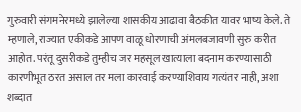गुरुवारी संगमनेरमध्ये झालेल्या शासकीय आढावा बैठकीत यावर भाष्य केले. ते म्हणाले, राज्यात एकीकडे आपण वाळू धोरणाची अंमलबजावणी सुरु करीत आहोत. परंतू दुसरीकडे तुम्हीच जर महसूल खात्याला बदनाम करण्यासाठी कारणीभूत ठरत असाल तर मला कारवाई करण्याशिवाय गत्यंतर नाही, अशा शब्दात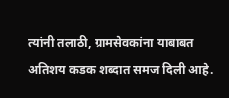त्यांनी तलाठी, ग्रामसेवकांना याबाबत अतिशय कडक शब्दात समज दिली आहे.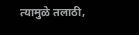त्यामुळे तलाठी,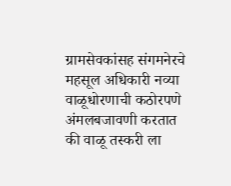ग्रामसेवकांसह संगमनेरचे महसूल अधिकारी नव्या वाळूधोरणाची कठोरपणे अंमलबजावणी करतात की वाळू तस्करी ला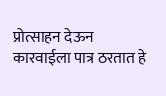प्रोत्साहन देऊन कारवाईला पात्र ठरतात हे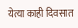येत्या काही दिवसात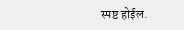स्पष्ट होईल.